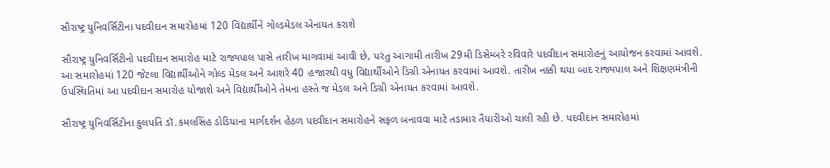સૌરાષ્ટ્ર યુનિવર્સિટીના પદવીદાન સમારોહમાં 120 વિદ્યાર્થીને ગોલ્ડમેડલ એનાયત કરાશે

સૌરાષ્ટ્ર યુનિવર્સિટીનો પદવીદાન સમારોહ માટે રાજ્યપાલ પાસે તારીખ માગવામાં આવી છે, પરંતુ આગામી તારીખ 29મી ડિસેમ્બરે રવિવારે પદવીદાન સમારોહનું આયોજન કરવામાં આવશે. આ સમારોહમાં 120 જેટલા વિદ્યાર્થીઓને ગોલ્ડ મેડલ અને આશરે 40 હજારથી વધુ વિદ્યાર્થીઓને ડિગ્રી એનાયત કરવામાં આવશે. તારીખ નક્કી થયા બાદ રાજ્યપાલ અને શિક્ષણમંત્રીની ઉપસ્થિતિમાં આ પદવીદાન સમારોહ યોજાશે અને વિદ્યાર્થીઓને તેમના હસ્તે જ મેડલ અને ડિગ્રી એનાયત કરવામાં આવશે.

સૌરાષ્ટ્ર યુનિવર્સિટીના કુલપતિ ડૉ.કમલસિંહ ડોડિયાના માર્ગદર્શન હેઠળ પદવીદાન સમારોહને સફળ બનાવવા માટે તડામાર તૈયારીઓ ચાલી રહી છે. પદવીદાન સમારોહમાં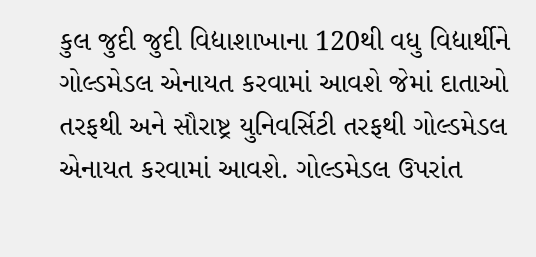કુલ જુદી જુદી વિદ્યાશાખાના 120થી વધુ વિદ્યાર્થીને ગોલ્ડમેડલ એનાયત કરવામાં આવશે જેમાં દાતાઓ તરફથી અને સૌરાષ્ટ્ર યુનિવર્સિટી તરફથી ગોલ્ડમેડલ એનાયત કરવામાં આવશે. ગોલ્ડમેડલ ઉપરાંત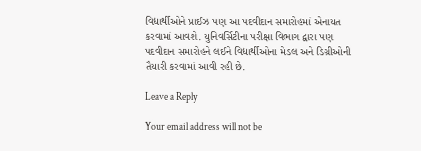વિદ્યાર્થીઓને પ્રાઈઝ પણ આ પદવીદાન સમારોહમાં એનાયત કરવામાં આવશે. યુનિવર્સિટીના પરીક્ષા વિભાગ દ્વારા પણ પદવીદાન સમારોહને લઈને વિદ્યાર્થીઓના મેડલ અને ડિગ્રીઓની તૈયારી કરવામાં આવી રહી છે.

Leave a Reply

Your email address will not be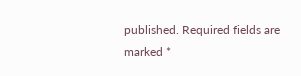published. Required fields are marked *